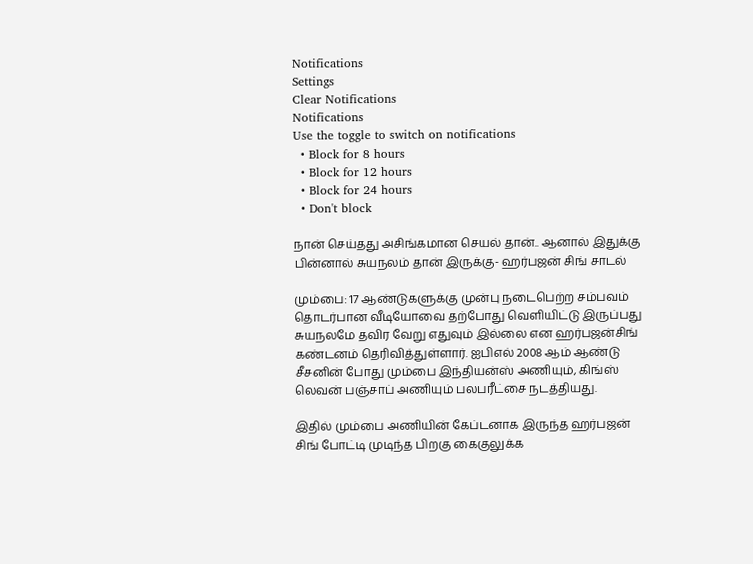Notifications
Settings
Clear Notifications
Notifications
Use the toggle to switch on notifications
  • Block for 8 hours
  • Block for 12 hours
  • Block for 24 hours
  • Don't block

நான் செய்தது அசிங்கமான செயல் தான்.. ஆனால் இதுக்கு பின்னால் சுயநலம் தான் இருக்கு- ஹர்பஜன் சிங் சாடல்

மும்பை: 17 ஆண்டுகளுக்கு முன்பு நடைபெற்ற சம்பவம் தொடர்பான வீடியோவை தற்போது வெளியிட்டு இருப்பது சுயநலமே தவிர வேறு எதுவும் இல்லை என ஹர்பஜன்சிங் கண்டனம் தெரிவித்துள்ளார். ஐபிஎல் 2008 ஆம் ஆண்டு சீசனின் போது மும்பை இந்தியன்ஸ் அணியும், கிங்ஸ் லெவன் பஞ்சாப் அணியும் பலபரீட்சை நடத்தியது.

இதில் மும்பை அணியின் கேப்டனாக இருந்த ஹர்பஜன் சிங் போட்டி முடிந்த பிறகு கைகுலுக்க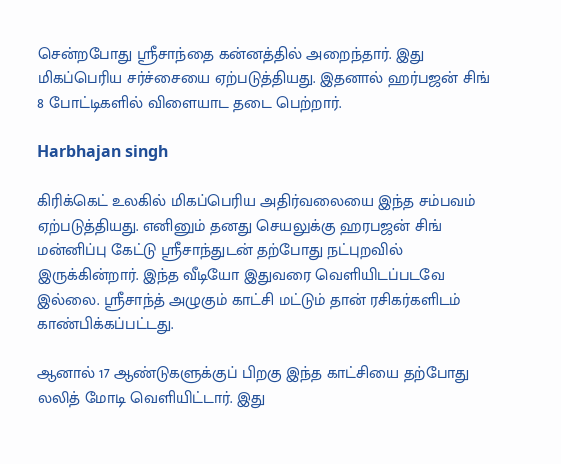சென்றபோது ஸ்ரீசாந்தை கன்னத்தில் அறைந்தார். இது மிகப்பெரிய சர்ச்சையை ஏற்படுத்தியது. இதனால் ஹர்பஜன் சிங் 8 போட்டிகளில் விளையாட தடை பெற்றார்.

Harbhajan singh

கிரிக்கெட் உலகில் மிகப்பெரிய அதிர்வலையை இந்த சம்பவம் ஏற்படுத்தியது. எனினும் தனது செயலுக்கு ஹரபஜன் சிங் மன்னிப்பு கேட்டு ஸ்ரீசாந்துடன் தற்போது நட்புறவில் இருக்கின்றார். இந்த வீடியோ இதுவரை வெளியிடப்படவே இல்லை. ஸ்ரீசாந்த் அழுகும் காட்சி மட்டும் தான் ரசிகர்களிடம் காண்பிக்கப்பட்டது.

ஆனால் 17 ஆண்டுகளுக்குப் பிறகு இந்த காட்சியை தற்போது லலித் மோடி வெளியிட்டார். இது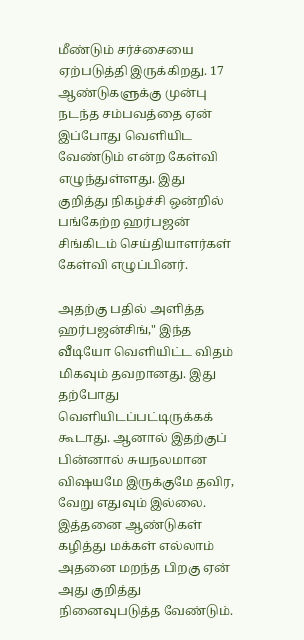மீண்டும் சர்ச்சையை ஏற்படுத்தி இருக்கிறது. 17 ஆண்டுகளுக்கு முன்பு நடந்த சம்பவத்தை ஏன் இப்போது வெளியிட வேண்டும் என்ற கேள்வி எழுந்துள்ளது. இது குறித்து நிகழ்ச்சி ஒன்றில் பங்கேற்ற ஹர்பஜன் சிங்கிடம் செய்தியாளர்கள் கேள்வி எழுப்பினர்.

அதற்கு பதில் அளித்த ஹர்பஜன்சிங்," இந்த வீடியோ வெளியிட்ட விதம் மிகவும் தவறானது. இது தற்போது வெளியிடப்பட்டிருக்கக் கூடாது. ஆனால் இதற்குப் பின்னால் சுயநலமான விஷயமே இருக்குமே தவிர, வேறு எதுவும் இல்லை. இத்தனை ஆண்டுகள் கழித்து மக்கள் எல்லாம் அதனை மறந்த பிறகு ஏன் அது குறித்து நினைவுபடுத்த வேண்டும்.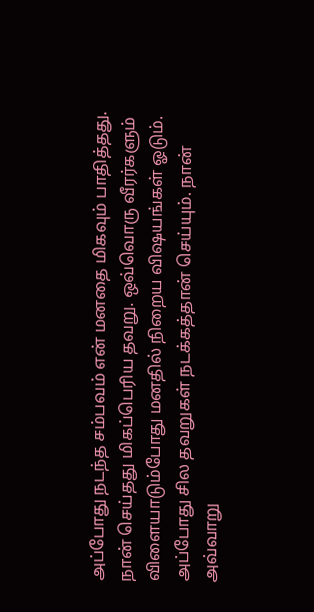அப்போது நடந்த சம்பவம் என் மனதை மிகவும் பாதித்தது. நான் செய்தது மிகப்பெரிய தவறு. ஒவ்வொரு வீரர்களும் விளையாடும்போது மனதில் நிறைய விஷயங்கள் ஓடும். அப்போது சில தவறுகள் நடக்கத்தான் செய்யும். நான் அவ்வாறு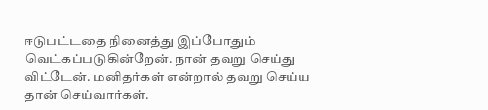ஈடுபட்டதை நினைத்து இப்போதும் வெட்கப்படுகின்றேன். நான் தவறு செய்து விட்டேன். மனிதர்கள் என்றால் தவறு செய்ய தான் செய்வார்கள்.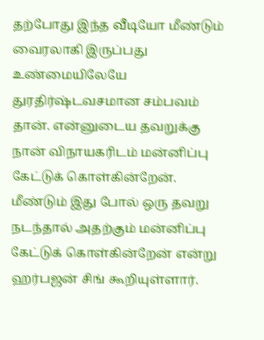தற்போது இந்த வீடியோ மீண்டும் வைரலாகி இருப்பது உண்மையிலேயே துரதிர்ஷ்டவசமான சம்பவம் தான். என்னுடைய தவறுக்கு நான் விநாயகரிடம் மன்னிப்பு கேட்டுக் கொள்கின்றேன். மீண்டும் இது போல் ஒரு தவறு நடந்தால் அதற்கும் மன்னிப்பு கேட்டுக் கொள்கின்றேன் என்று ஹர்பஜன் சிங் கூறியுள்ளார்.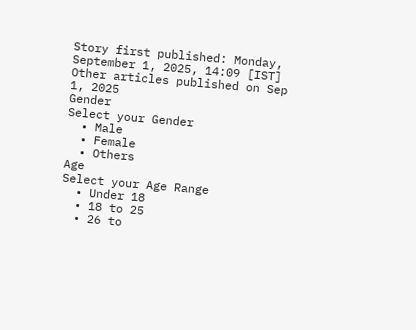Story first published: Monday, September 1, 2025, 14:09 [IST]
Other articles published on Sep 1, 2025
Gender
Select your Gender
  • Male
  • Female
  • Others
Age
Select your Age Range
  • Under 18
  • 18 to 25
  • 26 to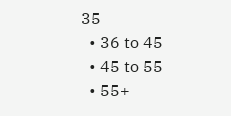35
  • 36 to 45
  • 45 to 55
  • 55+